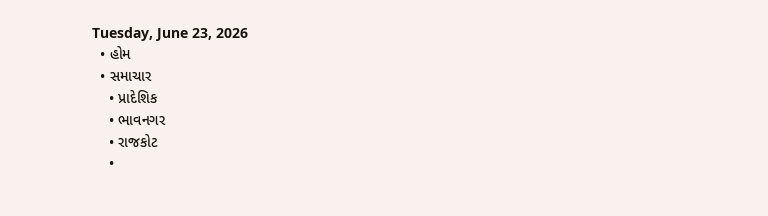Tuesday, June 23, 2026
  • હોમ
  • સમાચાર
    • પ્રાદેશિક
    • ભાવનગર
    • રાજકોટ
    •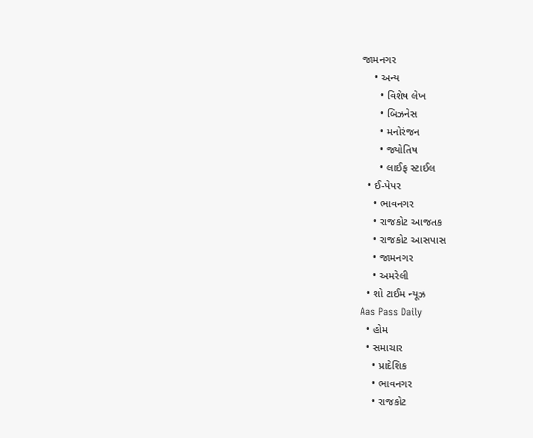જામનગર
    • અન્ય
      • વિશેષ લેખ
      • બિઝનેસ
      • મનોરંજન
      • જ્યોતિષ
      • લાઈફ સ્ટાઈલ
  • ઈ-પેપર
    • ભાવનગર
    • રાજકોટ આજતક
    • રાજકોટ આસપાસ
    • જામનગર
    • અમરેલી
  • શો ટાઈમ ન્યૂઝ
Aas Pass Daily
  • હોમ
  • સમાચાર
    • પ્રાદેશિક
    • ભાવનગર
    • રાજકોટ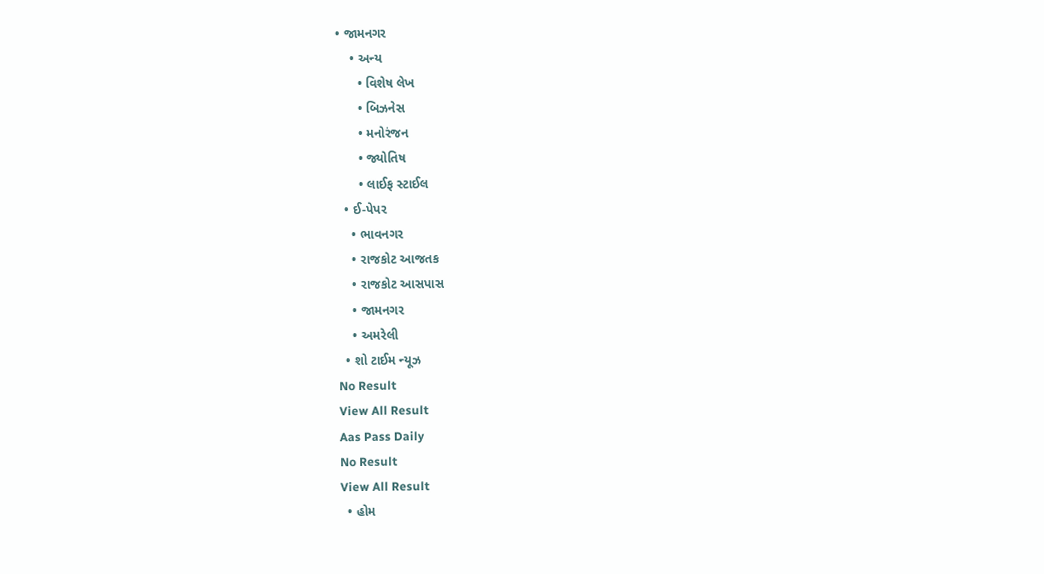• જામનગર
    • અન્ય
      • વિશેષ લેખ
      • બિઝનેસ
      • મનોરંજન
      • જ્યોતિષ
      • લાઈફ સ્ટાઈલ
  • ઈ-પેપર
    • ભાવનગર
    • રાજકોટ આજતક
    • રાજકોટ આસપાસ
    • જામનગર
    • અમરેલી
  • શો ટાઈમ ન્યૂઝ
No Result
View All Result
Aas Pass Daily
No Result
View All Result
  • હોમ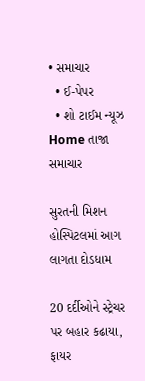• સમાચાર
  • ઈ-પેપર
  • શો ટાઈમ ન્યૂઝ
Home તાજા સમાચાર

સુરતની મિશન હોસ્પિટલમાં આગ લાગતા દોડધામ

20 દર્દીઓને સ્ટ્રેચર પર બહાર કઢાયા, ફાયર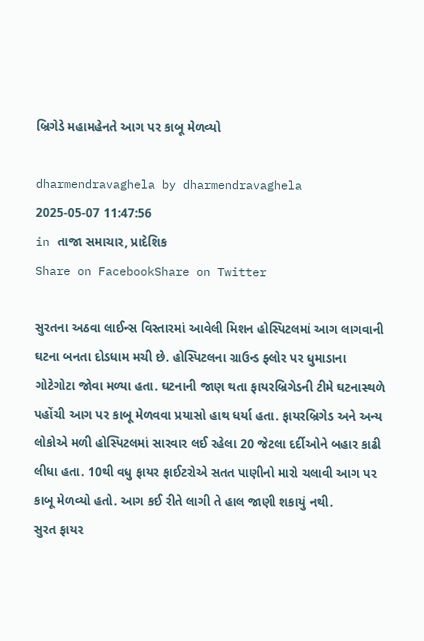બ્રિગેડે મહામહેનતે આગ પર કાબૂ મેળવ્યો

dharmendravaghela by dharmendravaghela
2025-05-07 11:47:56
in તાજા સમાચાર, પ્રાદેશિક
Share on FacebookShare on Twitter

સુરતના અઠવા લાઈન્સ વિસ્તારમાં આવેલી મિશન હોસ્પિટલમાં આગ લાગવાની ઘટના બનતા દોડધામ મચી છે. હોસ્પિટલના ગ્રાઉન્ડ ફ્લોર પર ધુમાડાના ગોટેગોટા જોવા મળ્યા હતા. ઘટનાની જાણ થતા ફાયરબ્રિગેડની ટીમે ઘટનાસ્થળે પહોંચી આગ પર કાબૂ મેળવવા પ્રયાસો હાથ ધર્યા હતા. ફાયરબ્રિગેડ અને અન્ય લોકોએ મળી હોસ્પિટલમાં સારવાર લઈ રહેલા 20 જેટલા દર્દીઓને બહાર કાઢી લીધા હતા. 10થી વધુ ફાયર ફાઈટરોએ સતત પાણીનો મારો ચલાવી આગ પર કાબૂ મેળવ્યો હતો. આગ કઈ રીતે લાગી તે હાલ જાણી શકાયું નથી.
સુરત ફાયર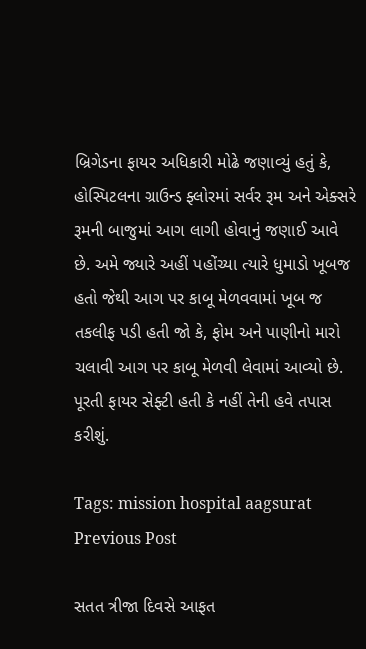બ્રિગેડના ફાયર અધિકારી મોઢે જણાવ્યું હતું કે, હોસ્પિટલના ગ્રાઉન્ડ ફ્લોરમાં સર્વર રૂમ અને એક્સરે રૂમની બાજુમાં આગ લાગી હોવાનું જણાઈ આવે છે. અમે જ્યારે અહીં પહોંચ્યા ત્યારે ધુમાડો ખૂબજ હતો જેથી આગ પર કાબૂ મેળવવામાં ખૂબ જ તકલીફ પડી હતી જો કે, ફોમ અને પાણીનો મારો ચલાવી આગ પર કાબૂ મેળવી લેવામાં આવ્યો છે. પૂરતી ફાયર સેફ્ટી હતી કે નહીં તેની હવે તપાસ કરીશું.

Tags: mission hospital aagsurat
Previous Post

સતત ત્રીજા દિવસે આફત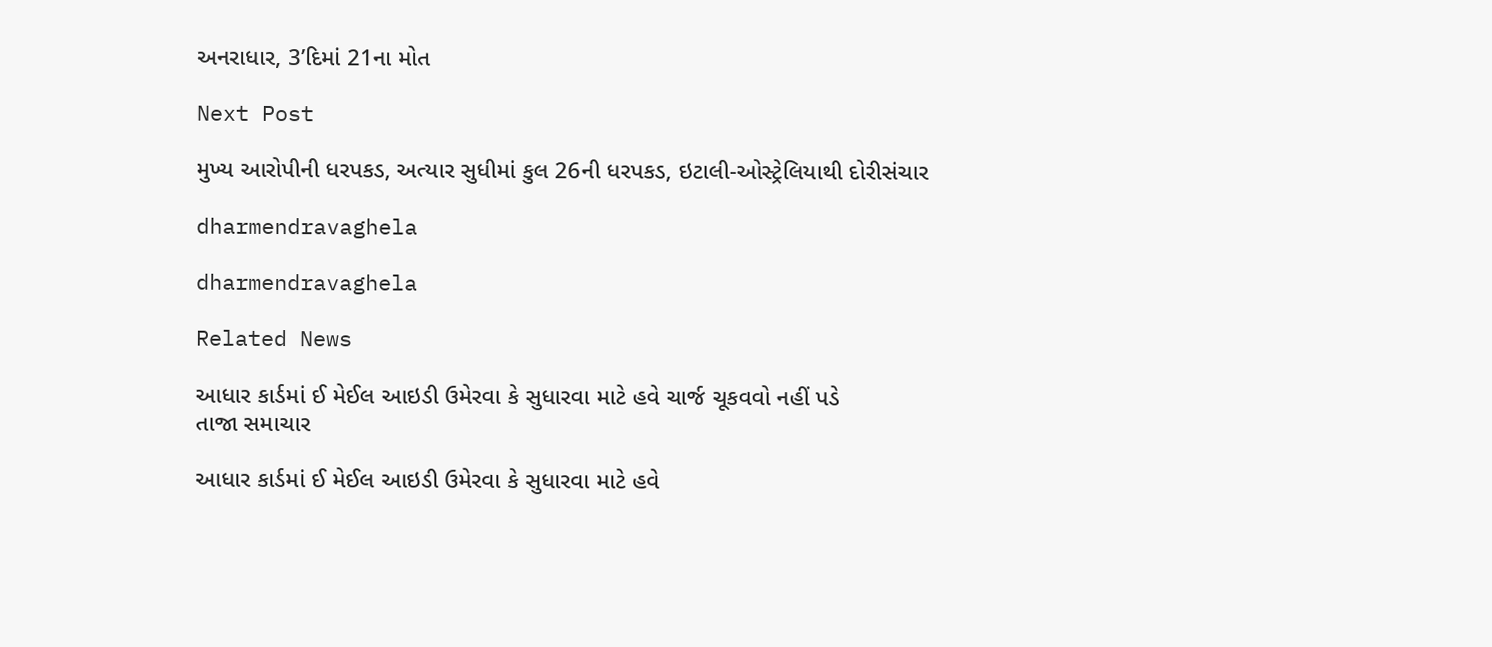અનરાધાર, 3’દિમાં 21ના મોત

Next Post

મુખ્ય આરોપીની ધરપકડ, અત્યાર સુધીમાં કુલ 26ની ધરપકડ, ઇટાલી-ઓસ્ટ્રેલિયાથી દોરીસંચાર

dharmendravaghela

dharmendravaghela

Related News

આધાર કાર્ડમાં ઈ મેઈલ આઇડી ઉમેરવા કે સુધારવા માટે હવે ચાર્જ ચૂકવવો નહીં પડે
તાજા સમાચાર

આધાર કાર્ડમાં ઈ મેઈલ આઇડી ઉમેરવા કે સુધારવા માટે હવે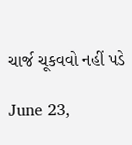ચાર્જ ચૂકવવો નહીં પડે

June 23,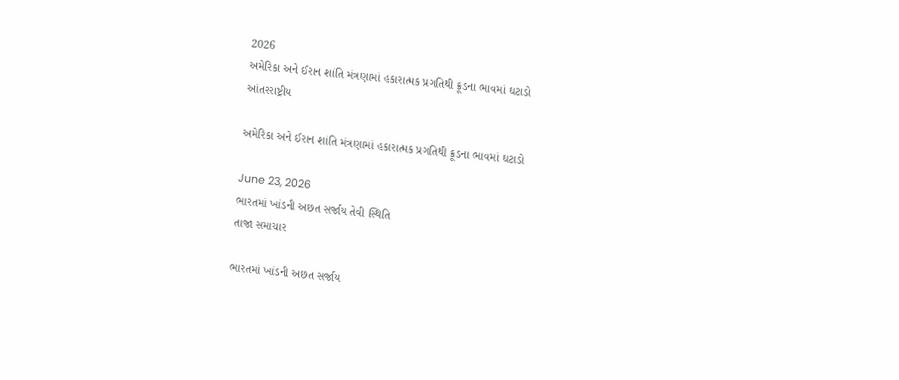2026
અમેરિકા અને ઈરાન શાંતિ મંત્રણામાં હકારાત્મક પ્રગતિથી ક્રૂડના ભાવમાં ઘટાડો
આંતરરાષ્ટ્રીય

અમેરિકા અને ઈરાન શાંતિ મંત્રણામાં હકારાત્મક પ્રગતિથી ક્રૂડના ભાવમાં ઘટાડો

June 23, 2026
ભારતમાં ખાંડની અછત સર્જાય તેવી સ્થિતિ
તાજા સમાચાર

ભારતમાં ખાંડની અછત સર્જાય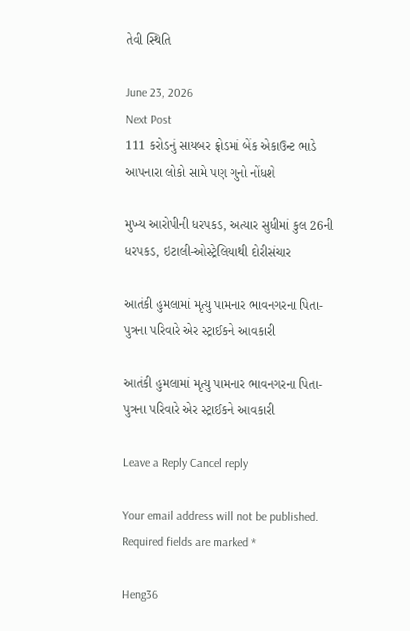તેવી સ્થિતિ

June 23, 2026
Next Post
111 કરોડનું સાયબર ફ્રોડમાં બેંક એકાઉન્ટ ભાડે આપનારા લોકો સામે પણ ગુનો નોંધશે

મુખ્ય આરોપીની ધરપકડ, અત્યાર સુધીમાં કુલ 26ની ધરપકડ, ઇટાલી-ઓસ્ટ્રેલિયાથી દોરીસંચાર

આતંકી હુમલામાં મૃત્યુ પામનાર ભાવનગરના પિતા-પુત્રના પરિવારે એર સ્ટ્રાઈકને આવકારી

આતંકી હુમલામાં મૃત્યુ પામનાર ભાવનગરના પિતા-પુત્રના પરિવારે એર સ્ટ્રાઈકને આવકારી

Leave a Reply Cancel reply

Your email address will not be published. Required fields are marked *

Heng36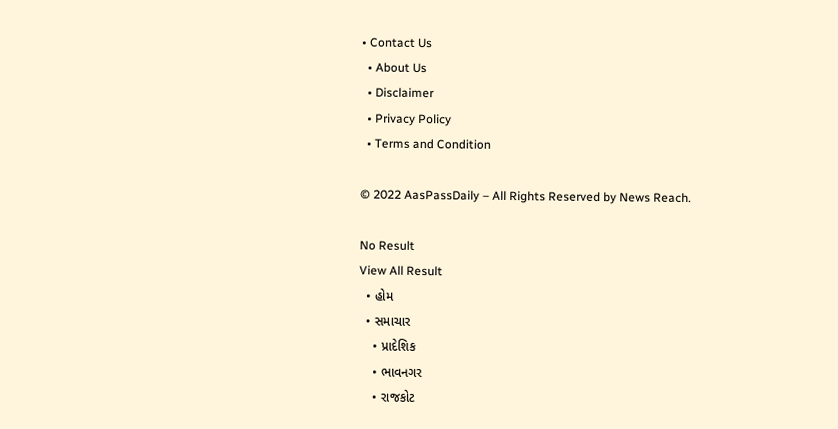• Contact Us
  • About Us
  • Disclaimer
  • Privacy Policy
  • Terms and Condition

© 2022 AasPassDaily – All Rights Reserved by News Reach.

No Result
View All Result
  • હોમ
  • સમાચાર
    • પ્રાદેશિક
    • ભાવનગર
    • રાજકોટ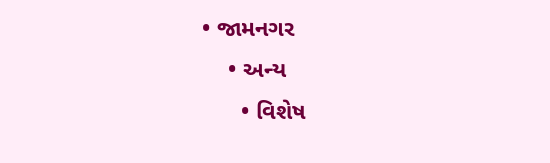• જામનગર
    • અન્ય
      • વિશેષ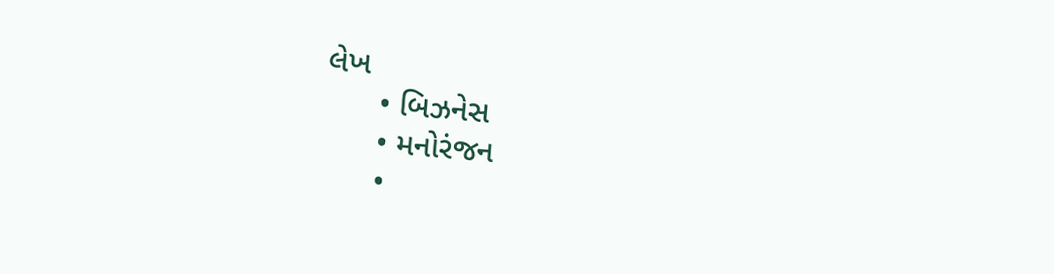લેખ
      • બિઝનેસ
      • મનોરંજન
      •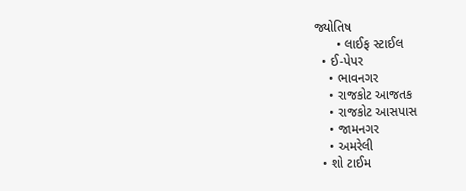જ્યોતિષ
      • લાઈફ સ્ટાઈલ
  • ઈ-પેપર
    • ભાવનગર
    • રાજકોટ આજતક
    • રાજકોટ આસપાસ
    • જામનગર
    • અમરેલી
  • શો ટાઈમ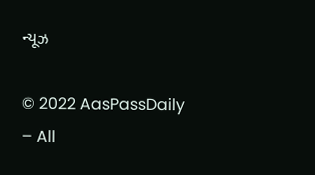ન્યૂઝ

© 2022 AasPassDaily – All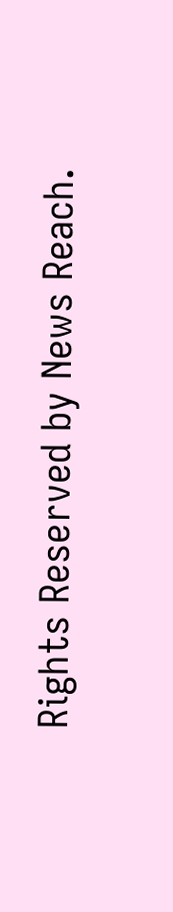Rights Reserved by News Reach.